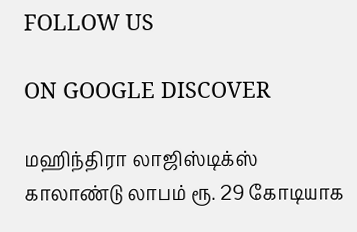FOLLOW US

ON GOOGLE DISCOVER

மஹிந்திரா லாஜிஸ்டிக்ஸ் காலாண்டு லாபம் ரூ. 29 கோடியாக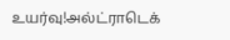உயர்வு!அல்ட்ராடெக்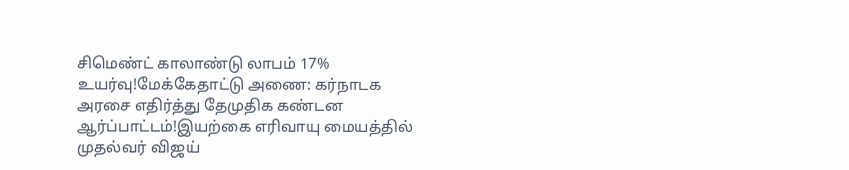சிமெண்ட் காலாண்டு லாபம் 17% உயர்வு!மேக்கேதாட்டு அணை: கர்நாடக அரசை எதிர்த்து தேமுதிக கண்டன ஆர்ப்பாட்டம்!இயற்கை எரிவாயு மையத்தில் முதல்வர் விஜய்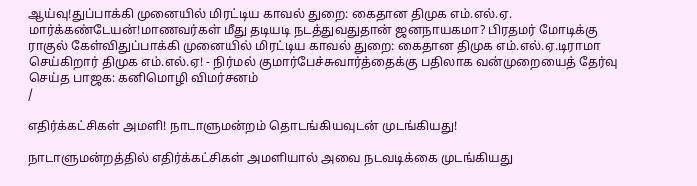ஆய்வு!துப்பாக்கி முனையில் மிரட்டிய காவல் துறை: கைதான திமுக எம்.எல்.ஏ. மார்க்கண்டேயன்!மாணவர்கள் மீது தடியடி நடத்துவதுதான் ஜனநாயகமா? பிரதமர் மோடிக்கு ராகுல் கேள்விதுப்பாக்கி முனையில் மிரட்டிய காவல் துறை: கைதான திமுக எம்.எல்.ஏ.டிராமா செய்கிறார் திமுக எம்.எல்.ஏ! - நிர்மல் குமார்பேச்சுவார்த்தைக்கு பதிலாக வன்முறையைத் தேர்வு செய்த பாஜக: கனிமொழி விமர்சனம்
/

எதிர்க்கட்சிகள் அமளி! நாடாளுமன்றம் தொடங்கியவுடன் முடங்கியது!

நாடாளுமன்றத்தில் எதிர்க்கட்சிகள் அமளியால் அவை நடவடிக்கை முடங்கியது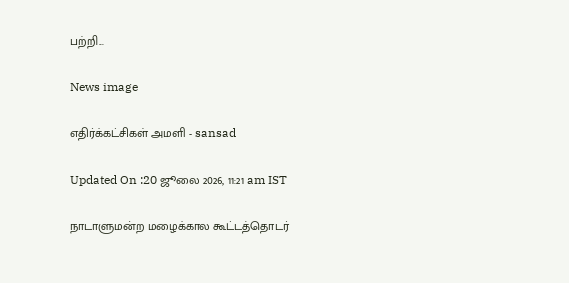பற்றி...

News image

எதிர்க்கட்சிகள் அமளி - sansad

Updated On :20 ஜூலை 2026, 11:21 am IST

நாடாளுமன்ற மழைக்கால கூட்டத்தொடர்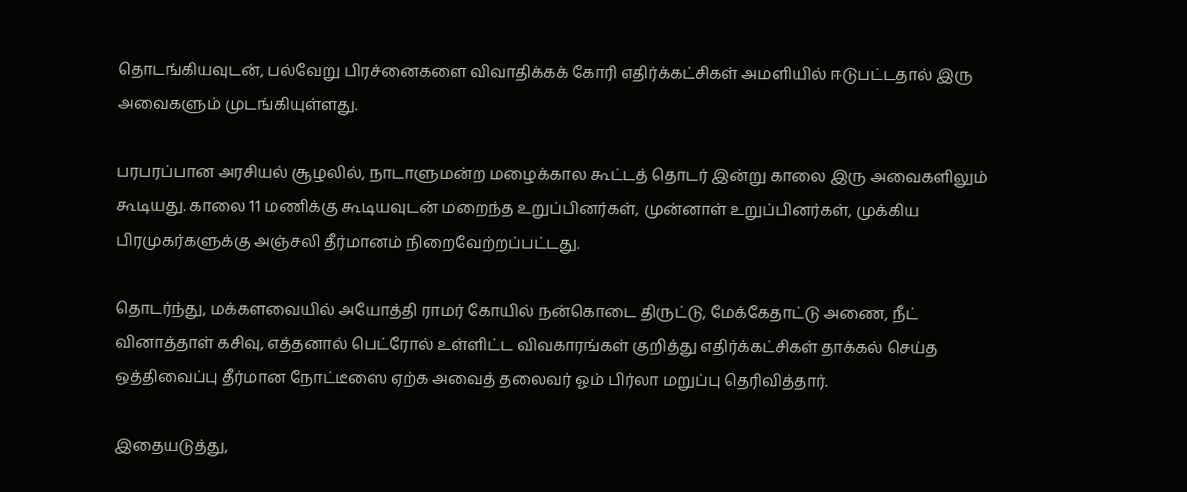தொடங்கியவுடன், பல்வேறு பிரச்னைகளை விவாதிக்கக் கோரி எதிர்க்கட்சிகள் அமளியில் ஈடுபட்டதால் இரு அவைகளும் முடங்கியுள்ளது.

பரபரப்பான அரசியல் சூழலில், நாடாளுமன்ற மழைக்கால கூட்டத் தொடர் இன்று காலை இரு அவைகளிலும் கூடியது. காலை 11 மணிக்கு கூடியவுடன் மறைந்த உறுப்பினர்கள், முன்னாள் உறுப்பினர்கள், முக்கிய பிரமுகர்களுக்கு அஞ்சலி தீர்மானம் நிறைவேற்றப்பட்டது.

தொடர்ந்து, மக்களவையில் அயோத்தி ராமர் கோயில் நன்கொடை திருட்டு, மேக்கேதாட்டு அணை, நீட் வினாத்தாள் கசிவு, எத்தனால் பெட்ரோல் உள்ளிட்ட விவகாரங்கள் குறித்து எதிர்க்கட்சிகள் தாக்கல் செய்த ஒத்திவைப்பு தீர்மான நோட்டீஸை ஏற்க அவைத் தலைவர் ஓம் பிர்லா மறுப்பு தெரிவித்தார்.

இதையடுத்து,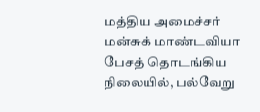மத்திய அமைச்சர் மன்சுக் மாண்டவியா பேசத் தொடங்கிய நிலையில், பல்வேறு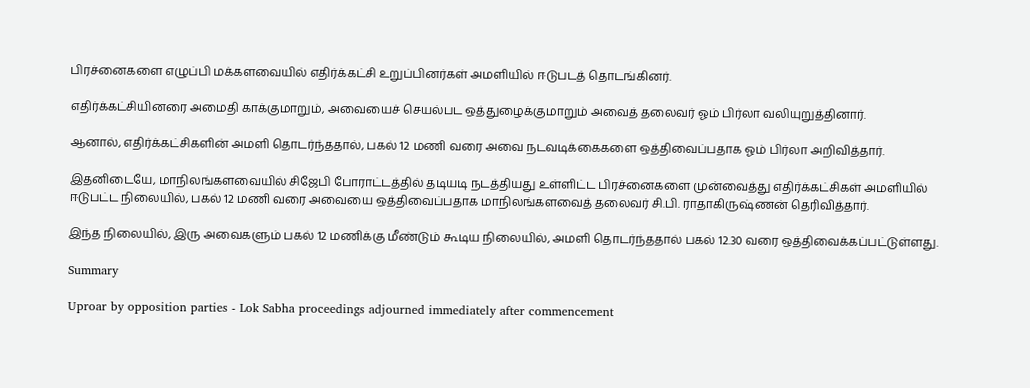பிரச்னைகளை எழுப்பி மக்களவையில் எதிர்க்கட்சி உறுப்பினர்கள் அமளியில் ஈடுபடத் தொடங்கினர்.

எதிர்க்கட்சியினரை அமைதி காக்குமாறும், அவையைச் செயல்பட ஒத்துழைக்குமாறும் அவைத் தலைவர் ஓம் பிர்லா வலியுறுத்தினார்.

ஆனால், எதிர்க்கட்சிகளின் அமளி தொடர்ந்ததால், பகல் 12 மணி வரை அவை நடவடிக்கைகளை ஒத்திவைப்பதாக ஓம் பிர்லா அறிவித்தார்.

இதனிடையே, மாநிலங்களவையில் சிஜேபி போராட்டத்தில் தடியடி நடத்தியது உள்ளிட்ட பிரச்னைகளை முன்வைத்து எதிர்க்கட்சிகள் அமளியில் ஈடுபட்ட நிலையில், பகல் 12 மணி வரை அவையை ஒத்திவைப்பதாக மாநிலங்களவைத் தலைவர் சி.பி. ராதாகிருஷ்ணன் தெரிவித்தார்.

இந்த நிலையில், இரு அவைகளும் பகல் 12 மணிக்கு மீண்டும் கூடிய நிலையில், அமளி தொடர்ந்ததால் பகல் 12.30 வரை ஒத்திவைக்கப்பட்டுள்ளது.

Summary

Uproar by opposition parties - Lok Sabha proceedings adjourned immediately after commencement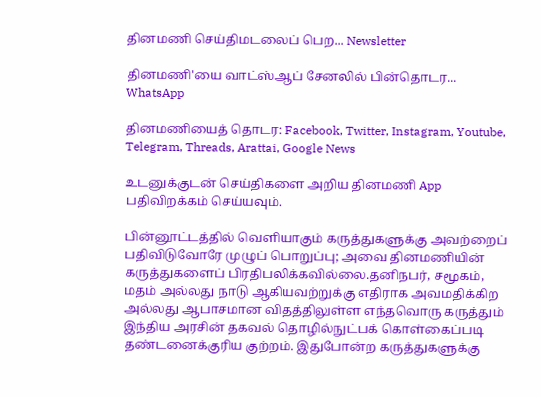தினமணி செய்திமடலைப் பெற... Newsletter

தினமணி'யை வாட்ஸ்ஆப் சேனலில் பின்தொடர... WhatsApp

தினமணியைத் தொடர: Facebook, Twitter, Instagram, Youtube, Telegram, Threads, Arattai, Google News

உடனுக்குடன் செய்திகளை அறிய தினமணி App பதிவிறக்கம் செய்யவும்.

பின்னூட்டத்தில் வெளியாகும் கருத்துகளுக்கு அவற்றைப் பதிவிடுவோரே முழுப் பொறுப்பு; அவை தினமணியின் கருத்துகளைப் பிரதிபலிக்கவில்லை.தனிநபர், சமூகம், மதம் அல்லது நாடு ஆகியவற்றுக்கு எதிராக அவமதிக்கிற அல்லது ஆபாசமான விதத்திலுள்ள எந்தவொரு கருத்தும் இந்திய அரசின் தகவல் தொழில்நுட்பக் கொள்கைப்படி தண்டனைக்குரிய குற்றம். இதுபோன்ற கருத்துகளுக்கு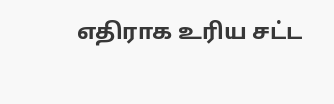எதிராக உரிய சட்ட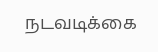நடவடிக்கை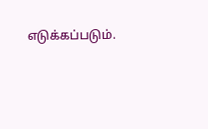எடுக்கப்படும்.